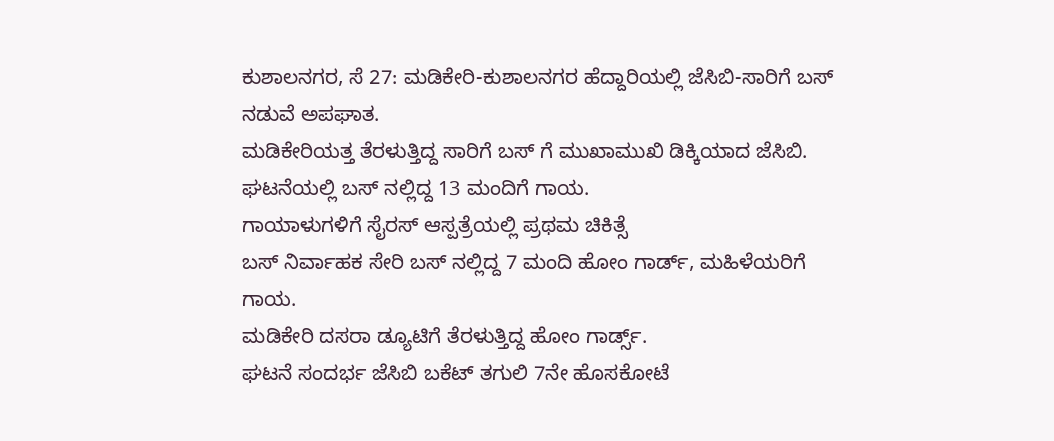ಕುಶಾಲನಗರ, ಸೆ 27: ಮಡಿಕೇರಿ-ಕುಶಾಲನಗರ ಹೆದ್ದಾರಿಯಲ್ಲಿ ಜೆಸಿಬಿ-ಸಾರಿಗೆ ಬಸ್ ನಡುವೆ ಅಪಘಾತ.
ಮಡಿಕೇರಿಯತ್ತ ತೆರಳುತ್ತಿದ್ದ ಸಾರಿಗೆ ಬಸ್ ಗೆ ಮುಖಾಮುಖಿ ಡಿಕ್ಕಿಯಾದ ಜೆಸಿಬಿ.
ಘಟನೆಯಲ್ಲಿ ಬಸ್ ನಲ್ಲಿದ್ದ 13 ಮಂದಿಗೆ ಗಾಯ.
ಗಾಯಾಳುಗಳಿಗೆ ಸೈರಸ್ ಆಸ್ಪತ್ರೆಯಲ್ಲಿ ಪ್ರಥಮ ಚಿಕಿತ್ಸೆ
ಬಸ್ ನಿರ್ವಾಹಕ ಸೇರಿ ಬಸ್ ನಲ್ಲಿದ್ದ 7 ಮಂದಿ ಹೋಂ ಗಾರ್ಡ್, ಮಹಿಳೆಯರಿಗೆ ಗಾಯ.
ಮಡಿಕೇರಿ ದಸರಾ ಡ್ಯೂಟಿಗೆ ತೆರಳುತ್ತಿದ್ದ ಹೋಂ ಗಾರ್ಡ್ಸ್.
ಘಟನೆ ಸಂದರ್ಭ ಜೆಸಿಬಿ ಬಕೆಟ್ ತಗುಲಿ 7ನೇ ಹೊಸಕೋಟೆ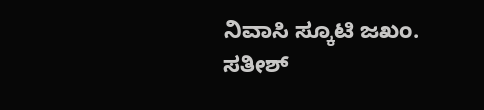ನಿವಾಸಿ ಸ್ಕೂಟಿ ಜಖಂ.
ಸತೀಶ್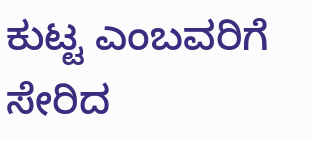ಕುಟ್ಟ ಎಂಬವರಿಗೆ ಸೇರಿದ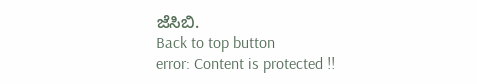ಜೆಸಿಬಿ.
Back to top button
error: Content is protected !!